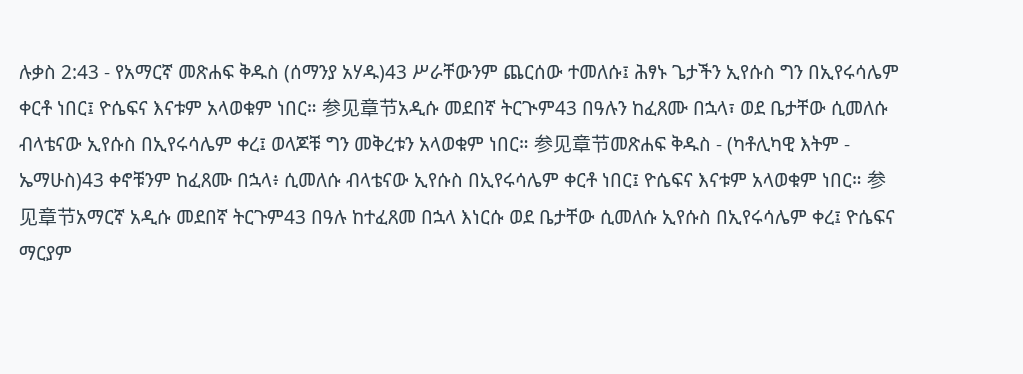ሉቃስ 2:43 - የአማርኛ መጽሐፍ ቅዱስ (ሰማንያ አሃዱ)43 ሥራቸውንም ጨርሰው ተመለሱ፤ ሕፃኑ ጌታችን ኢየሱስ ግን በኢየሩሳሌም ቀርቶ ነበር፤ ዮሴፍና እናቱም አላወቁም ነበር። 参见章节አዲሱ መደበኛ ትርጒም43 በዓሉን ከፈጸሙ በኋላ፣ ወደ ቤታቸው ሲመለሱ ብላቴናው ኢየሱስ በኢየሩሳሌም ቀረ፤ ወላጆቹ ግን መቅረቱን አላወቁም ነበር። 参见章节መጽሐፍ ቅዱስ - (ካቶሊካዊ እትም - ኤማሁስ)43 ቀኖቹንም ከፈጸሙ በኋላ፥ ሲመለሱ ብላቴናው ኢየሱስ በኢየሩሳሌም ቀርቶ ነበር፤ ዮሴፍና እናቱም አላወቁም ነበር። 参见章节አማርኛ አዲሱ መደበኛ ትርጉም43 በዓሉ ከተፈጸመ በኋላ እነርሱ ወደ ቤታቸው ሲመለሱ ኢየሱስ በኢየሩሳሌም ቀረ፤ ዮሴፍና ማርያም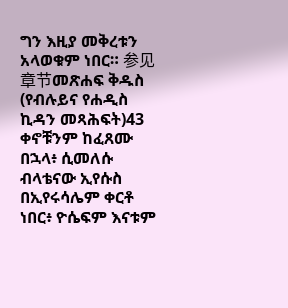ግን እዚያ መቅረቱን አላወቁም ነበር። 参见章节መጽሐፍ ቅዱስ (የብሉይና የሐዲስ ኪዳን መጻሕፍት)43 ቀኖቹንም ከፈጸሙ በኋላ፥ ሲመለሱ ብላቴናው ኢየሱስ በኢየሩሳሌም ቀርቶ ነበር፥ ዮሴፍም እናቱም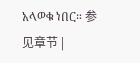አላወቁ ነበር። 参见章节 |